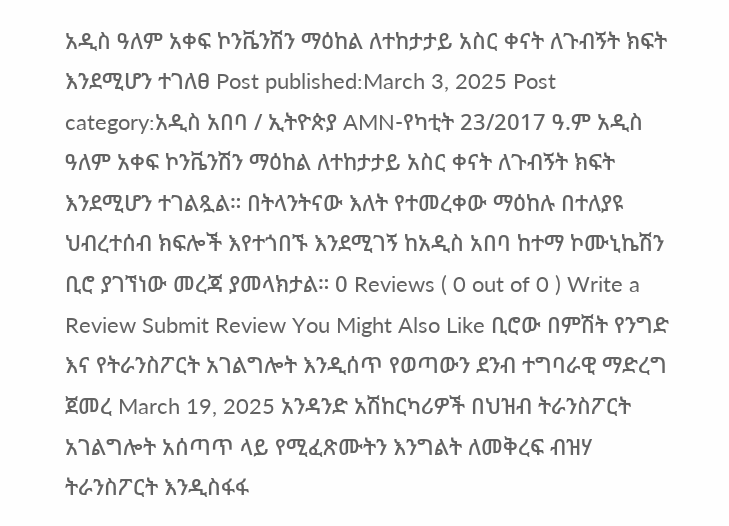አዲስ ዓለም አቀፍ ኮንቬንሽን ማዕከል ለተከታታይ አስር ቀናት ለጉብኝት ክፍት እንደሚሆን ተገለፀ Post published:March 3, 2025 Post category:አዲስ አበባ / ኢትዮጵያ AMN-የካቲት 23/2017 ዓ.ም አዲስ ዓለም አቀፍ ኮንቬንሽን ማዕከል ለተከታታይ አስር ቀናት ለጉብኝት ክፍት እንደሚሆን ተገልጿል። በትላንትናው እለት የተመረቀው ማዕከሉ በተለያዩ ህብረተሰብ ክፍሎች እየተጎበኙ እንደሚገኝ ከአዲስ አበባ ከተማ ኮሙኒኬሽን ቢሮ ያገኘነው መረጃ ያመላክታል። 0 Reviews ( 0 out of 0 ) Write a Review Submit Review You Might Also Like ቢሮው በምሽት የንግድ እና የትራንስፖርት አገልግሎት እንዲሰጥ የወጣውን ደንብ ተግባራዊ ማድረግ ጀመረ March 19, 2025 አንዳንድ አሽከርካሪዎች በህዝብ ትራንስፖርት አገልግሎት አሰጣጥ ላይ የሚፈጽሙትን እንግልት ለመቅረፍ ብዝሃ ትራንስፖርት እንዲስፋፋ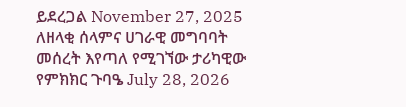ይደረጋል November 27, 2025 ለዘላቂ ሰላምና ሀገራዊ መግባባት መሰረት እየጣለ የሚገኘው ታሪካዊው የምክክር ጉባዔ July 28, 2026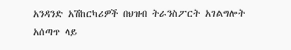አንዳንድ አሽከርካሪዎች በህዝብ ትራንስፖርት አገልግሎት አሰጣጥ ላይ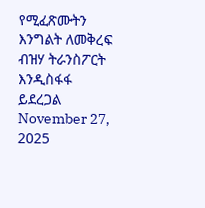የሚፈጽሙትን እንግልት ለመቅረፍ ብዝሃ ትራንስፖርት እንዲስፋፋ ይደረጋል November 27, 2025